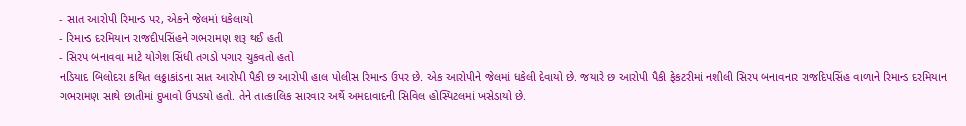- સાત આરોપી રિમાન્ડ પર, એકને જેલમાં ધકેલાયો
- રિમાન્ડ દરમિયાન રાજદીપસિંહને ગભરામણ શરૂ થઈ હતી
- સિરપ બનાવવા માટે યોગેશ સિંધી તગડો પગાર ચુકવતો હતો
નડિયાદ બિલોદરા કથિત લઠ્ઠાકાંડના સાત આરોપી પૈકી છ આરોપી હાલ પોલીસ રિમાન્ડ ઉપર છે. એક આરોપીને જેલમાં ધકેલી દેવાયો છે. જયારે છ આરોપી પૈકી ફેકટરીમાં નશીલી સિરપ બનાવનાર રાજદિપસિંહ વાળાને રિમાન્ડ દરમિયાન ગભરામણ સાથે છાતીમાં દુખાવો ઉપડયો હતો. તેને તાત્કાલિક સારવાર અર્થે અમદાવાદની સિવિલ હોસ્પિટલમાં ખસેડાયો છે.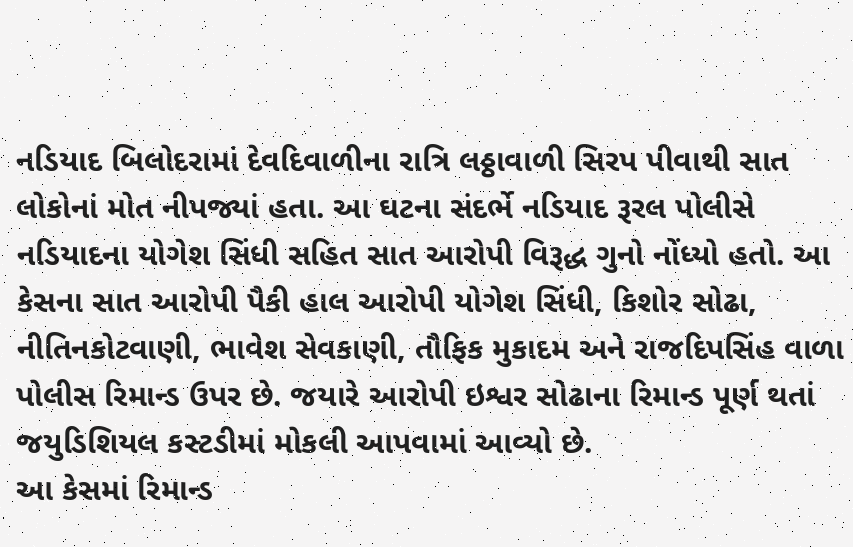નડિયાદ બિલોદરામાં દેવદિવાળીના રાત્રિ લઠ્ઠાવાળી સિરપ પીવાથી સાત લોકોનાં મોત નીપજ્યાં હતા. આ ઘટના સંદર્ભે નડિયાદ રૂરલ પોલીસે નડિયાદના યોગેશ સિંધી સહિત સાત આરોપી વિરૂદ્ધ ગુનો નોંધ્યો હતો. આ કેસના સાત આરોપી પૈકી હાલ આરોપી યોગેશ સિંધી, કિશોર સોઢા, નીતિનકોટવાણી, ભાવેશ સેવકાણી, તૌફિક મુકાદમ અને રાજદિપસિંહ વાળા પોલીસ રિમાન્ડ ઉપર છે. જયારે આરોપી ઇશ્વર સોઢાના રિમાન્ડ પૂર્ણ થતાં જયુડિશિયલ કસ્ટડીમાં મોકલી આપવામાં આવ્યો છે.
આ કેસમાં રિમાન્ડ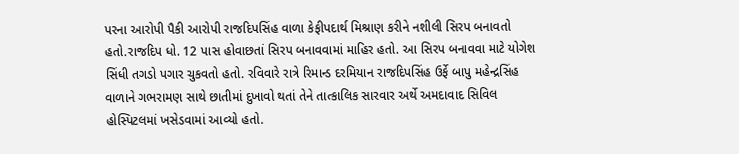પરના આરોપી પૈકી આરોપી રાજદિપસિંહ વાળા કેફીપદાર્થ મિશ્રાણ કરીને નશીલી સિરપ બનાવતો હતો.રાજદિપ ધો. 12 પાસ હોવાછતાં સિરપ બનાવવામાં માહિર હતો. આ સિરપ બનાવવા માટે યોગેશ સિંધી તગડો પગાર ચુકવતો હતો. રવિવારે રાત્રે રિમાન્ડ દરમિયાન રાજદિપસિંહ ઉર્ફે બાપુ મહેન્દ્રસિંહ વાળાને ગભરામણ સાથે છાતીમાં દુખાવો થતાં તેને તાત્કાલિક સારવાર અર્થે અમદાવાદ સિવિલ હોસ્પિટલમાં ખસેડવામાં આવ્યો હતો.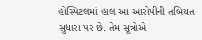હોસ્પિટલમાં હાલ આ આરોપીની તબિયત સુધારા પર છે. તેમ સૂત્રોએ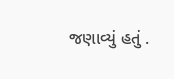જણાવ્યું હતું .